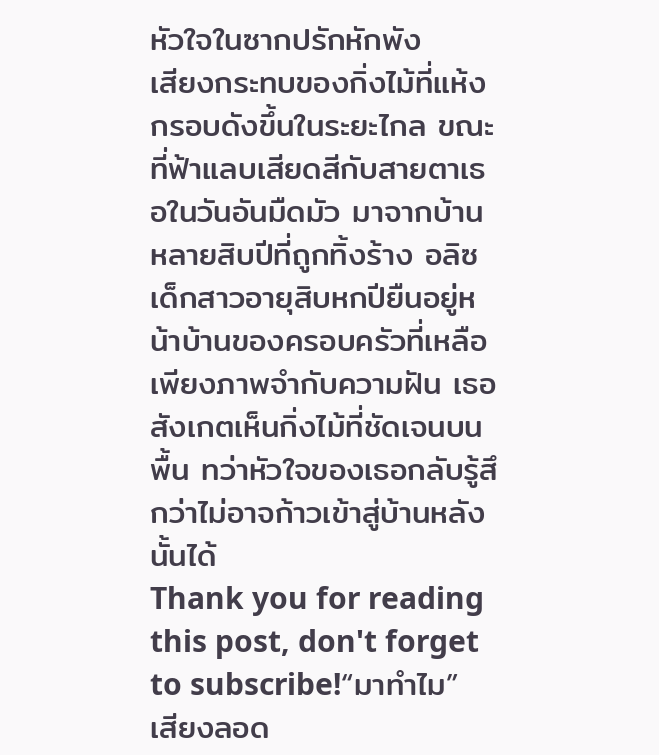หัวใจในซากปรักหักพัง
เสียงกระทบของกิ่งไม้ที่แห้งกรอบดังขึ้นในระยะไกล ขณะที่ฟ้าแลบเสียดสีกับสายตาเธอในวันอันมืดมัว มาจากบ้านหลายสิบปีที่ถูกทิ้งร้าง อลิซ เด็กสาวอายุสิบหกปียืนอยู่หน้าบ้านของครอบครัวที่เหลือเพียงภาพจำกับความฝัน เธอสังเกตเห็นกิ่งไม้ที่ชัดเจนบนพื้น ทว่าหัวใจของเธอกลับรู้สึกว่าไม่อาจก้าวเข้าสู่บ้านหลังนั้นได้
Thank you for reading this post, don't forget to subscribe!“มาทำไม” เสียงลอด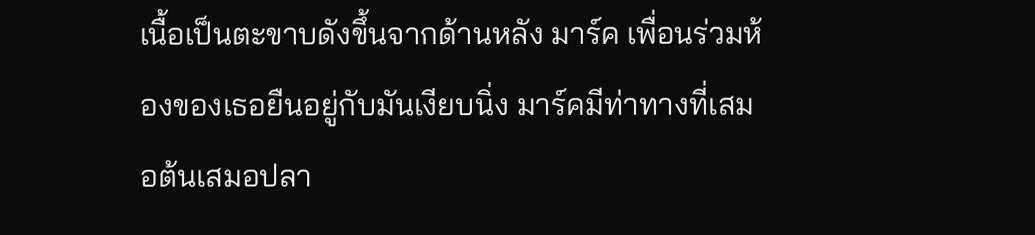เนื้อเป็นตะขาบดังขึ้นจากด้านหลัง มาร์ค เพื่อนร่วมห้องของเธอยืนอยู่กับมันเงียบนิ่ง มาร์คมีท่าทางที่เสมอต้นเสมอปลา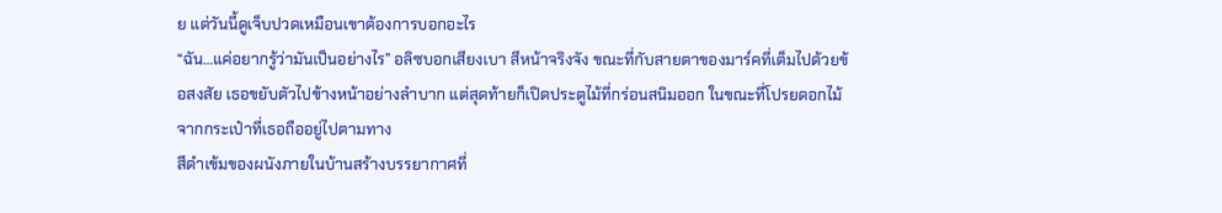ย แต่วันนี้ดูเจ็บปวดเหมือนเขาต้องการบอกอะไร
“ฉัน…แค่อยากรู้ว่ามันเป็นอย่างไร” อลิซบอกเสียงเบา สีหน้าจริงจัง ขณะที่กับสายตาของมาร์คที่เต็มไปด้วยข้อสงสัย เธอขยับตัวไปข้างหน้าอย่างลำบาก แต่สุดท้ายก็เปิดประตูไม้ที่กร่อนสนิมออก ในขณะที่โปรยดอกไม้จากกระเป๋าที่เธอถืออยู่ไปตามทาง
สีดำเข้มของผนังภายในบ้านสร้างบรรยากาศที่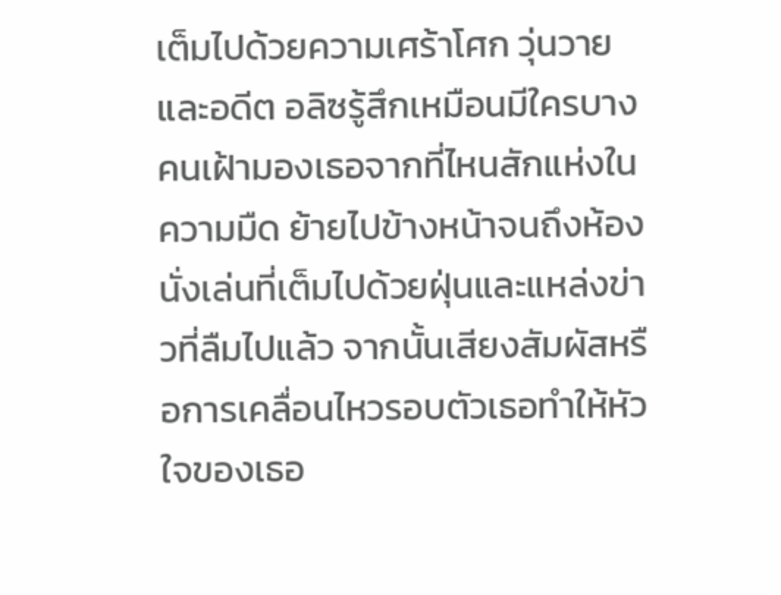เต็มไปด้วยความเศร้าโศก วุ่นวาย และอดีต อลิซรู้สึกเหมือนมีใครบางคนเฝ้ามองเธอจากที่ไหนสักแห่งในความมืด ย้ายไปข้างหน้าจนถึงห้องนั่งเล่นที่เต็มไปด้วยฝุ่นและแหล่งข่าวที่ลืมไปแล้ว จากนั้นเสียงสัมผัสหรือการเคลื่อนไหวรอบตัวเธอทำให้หัวใจของเธอ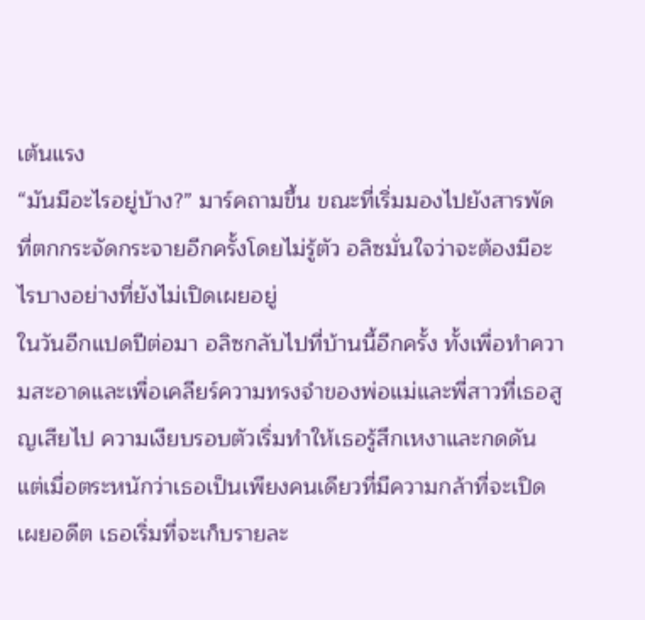เต้นแรง
“มันมีอะไรอยู่บ้าง?” มาร์คถามขึ้น ขณะที่เริ่มมองไปยังสารพัดที่ตกกระจัดกระจายอีกครั้งโดยไม่รู้ตัว อลิซมั่นใจว่าจะต้องมีอะไรบางอย่างที่ยังไม่เปิดเผยอยู่
ในวันอีกแปดปีต่อมา อลิซกลับไปที่บ้านนี้อีกครั้ง ทั้งเพื่อทำความสะอาดและเพื่อเคลียร์ความทรงจำของพ่อแม่และพี่สาวที่เธอสูญเสียไป ความเงียบรอบตัวเริ่มทำให้เธอรู้สึกเหงาและกดดัน แต่เมื่อตระหนักว่าเธอเป็นเพียงคนเดียวที่มีความกล้าที่จะเปิดเผยอดีต เธอเริ่มที่จะเก็บรายละ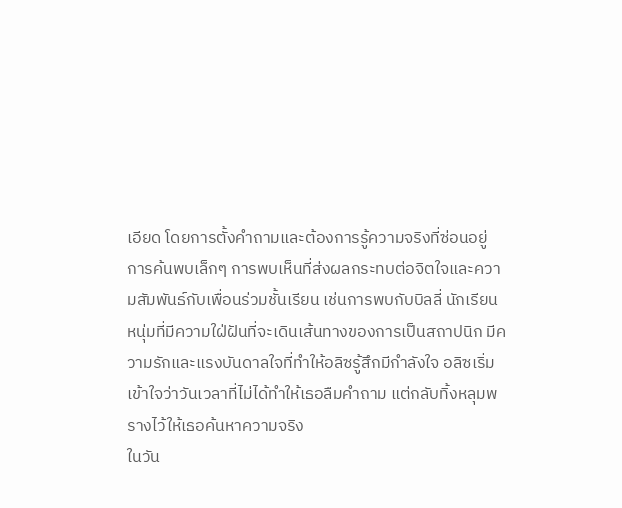เอียด โดยการตั้งคำถามและต้องการรู้ความจริงที่ซ่อนอยู่
การค้นพบเล็กๆ การพบเห็นที่ส่งผลกระทบต่อจิตใจและความสัมพันธ์กับเพื่อนร่วมชั้นเรียน เช่นการพบกับบิลลี่ นักเรียนหนุ่มที่มีความใฝ่ฝันที่จะเดินเส้นทางของการเป็นสถาปนิก มีความรักและแรงบันดาลใจที่ทำให้อลิซรู้สึกมีกำลังใจ อลิซเริ่มเข้าใจว่าวันเวลาที่ไม่ได้ทำให้เธอลืมคำถาม แต่กลับทิ้งหลุมพรางไว้ให้เธอค้นหาความจริง
ในวัน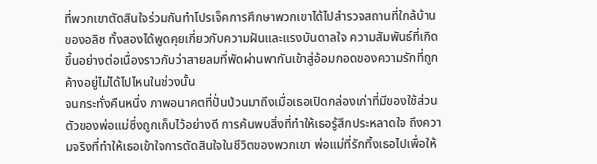ที่พวกเขาตัดสินใจร่วมกันทำโปรเจ็คการศึกษาพวกเขาได้ไปสำรวจสถานที่ใกล้บ้านของอลิซ ทั้งสองได้พูดคุยเกี่ยวกับความฝันและแรงบันดาลใจ ความสัมพันธ์ที่เกิดขึ้นอย่างต่อเนื่องราวกับว่าสายลมที่พัดผ่านพากันเข้าสู่อ้อมกอดของความรักที่ถูกค้างอยู่ไม่ได้ไปไหนในช่วงนั้น
จนกระทั่งคืนหนึ่ง ภาพอนาคตที่ปั่นป่วนมาถึงเมื่อเธอเปิดกล่องเก่าที่มีของใช้ส่วนตัวของพ่อแม่ซึ่งถูกเก็บไว้อย่างดี การค้นพบสิ่งที่ทำให้เธอรู้สึกประหลาดใจ ถึงความจริงที่ทำให้เธอเข้าใจการตัดสินใจในชีวิตของพวกเขา พ่อแม่ที่รักทิ้งเธอไปเพื่อให้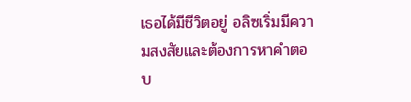เธอได้มีชีวิตอยู่ อลิซเริ่มมีความสงสัยและต้องการหาคำตอบ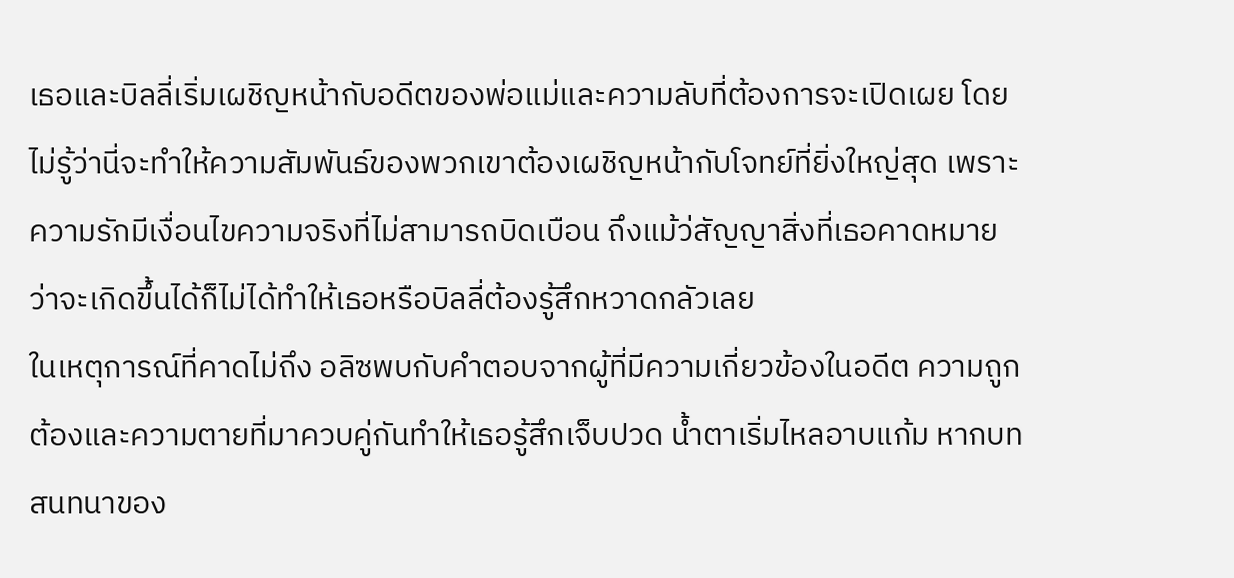เธอและบิลลี่เริ่มเผชิญหน้ากับอดีตของพ่อแม่และความลับที่ต้องการจะเปิดเผย โดยไม่รู้ว่านี่จะทำให้ความสัมพันธ์ของพวกเขาต้องเผชิญหน้ากับโจทย์ที่ยิ่งใหญ่สุด เพราะความรักมีเงื่อนไขความจริงที่ไม่สามารถบิดเบือน ถึงแม้ว่สัญญาสิ่งที่เธอคาดหมายว่าจะเกิดขึ้นได้ก็ไม่ได้ทำให้เธอหรือบิลลี่ต้องรู้สึกหวาดกลัวเลย
ในเหตุการณ์ที่คาดไม่ถึง อลิซพบกับคำตอบจากผู้ที่มีความเกี่ยวข้องในอดีต ความถูกต้องและความตายที่มาควบคู่กันทำให้เธอรู้สึกเจ็บปวด น้ำตาเริ่มไหลอาบแก้ม หากบทสนทนาของ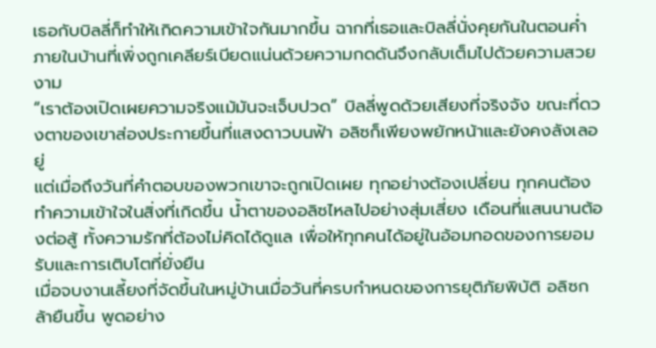เธอกับบิลลี่ก็ทำให้เกิดความเข้าใจกันมากขึ้น ฉากที่เธอและบิลลี่นั่งคุยกันในตอนค่ำภายในบ้านที่เพิ่งถูกเคลียร์เบียดแน่นด้วยความกดดันจึงกลับเต็มไปด้วยความสวยงาม
“เราต้องเปิดเผยความจริงแม้มันจะเจ็บปวด” บิลลี่พูดด้วยเสียงที่จริงจัง ขณะที่ดวงตาของเขาส่องประกายขึ้นที่แสงดาวบนฟ้า อลิซก็เพียงพยักหน้าและยังคงลังเลอยู่
แต่เมื่อถึงวันที่คำตอบของพวกเขาจะถูกเปิดเผย ทุกอย่างต้องเปลี่ยน ทุกคนต้องทำความเข้าใจในสิ่งที่เกิดขึ้น น้ำตาของอลิซไหลไปอย่างสุ่มเสี่ยง เดือนที่แสนนานต้องต่อสู้ ทั้งความรักที่ต้องไม่คิดได้ดูแล เพื่อให้ทุกคนได้อยู่ในอ้อมกอดของการยอมรับและการเติบโตที่ยั่งยืน
เมื่อจบงานเลี้ยงที่จัดขึ้นในหมู่บ้านเมื่อวันที่ครบกำหนดของการยุติภัยพิบัติ อลิซกล้ายืนขึ้น พูดอย่าง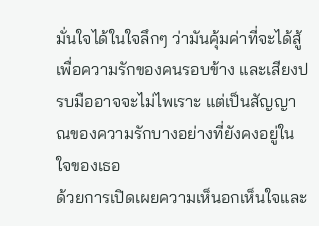มั่นใจได้ในใจลึกๆ ว่ามันคุ้มค่าที่จะได้สู้เพื่อความรักของคนรอบข้าง และเสียงปรบมืออาจจะไม่ไพเราะ แต่เป็นสัญญาณของความรักบางอย่างที่ยังคงอยู่ในใจของเธอ
ด้วยการเปิดเผยความเห็นอกเห็นใจและ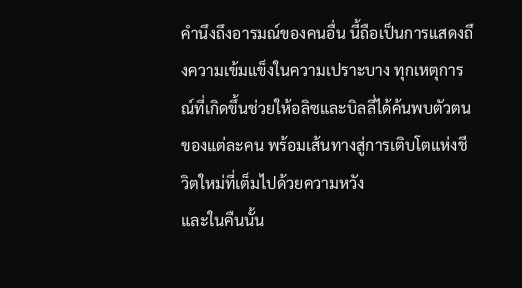คำนึงถึงอารมณ์ของคนอื่น นี้ถือเป็นการแสดงถึงความเข้มแข็งในความเปราะบาง ทุกเหตุการณ์ที่เกิดขึ้นช่วยให้อลิซและบิลลี่ได้ค้นพบตัวตนของแต่ละคน พร้อมเส้นทางสู่การเติบโตแห่งชีวิตใหม่ที่เต็มไปด้วยความหวัง
และในคืนนั้น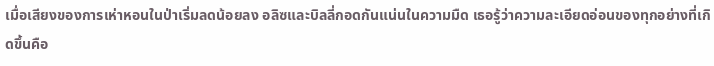เมื่อเสียงของการเห่าหอนในป่าเริ่มลดน้อยลง อลิซและบิลลี่กอดกันแน่นในความมืด เธอรู้ว่าความละเอียดอ่อนของทุกอย่างที่เกิดขึ้นคือ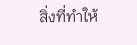สิ่งที่ทำให้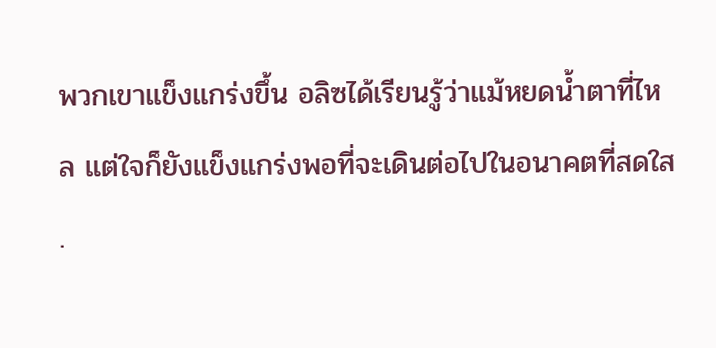พวกเขาแข็งแกร่งขึ้น อลิซได้เรียนรู้ว่าแม้หยดน้ำตาที่ไหล แต่ใจก็ยังแข็งแกร่งพอที่จะเดินต่อไปในอนาคตที่สดใส
.